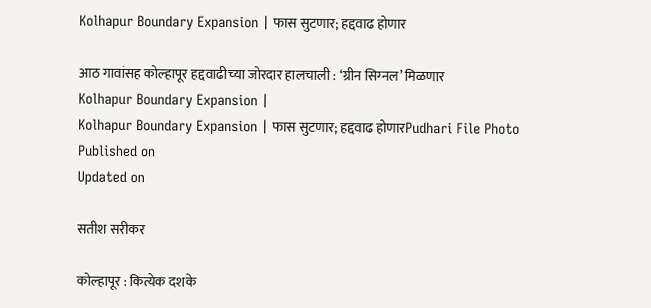Kolhapur Boundary Expansion | फास सुटणार; हद्दवाढ होणार

आठ गावांसह कोल्हापूर हद्दवाढीच्‍या जोरदार हालचाली : ‘ग्रीन सिग्‍नल’ मिळणार
Kolhapur Boundary Expansion |
Kolhapur Boundary Expansion | फास सुटणार; हद्दवाढ होणारPudhari File Photo
Published on
Updated on

सतीश सरीकर

कोल्हापूर : कित्येक दशके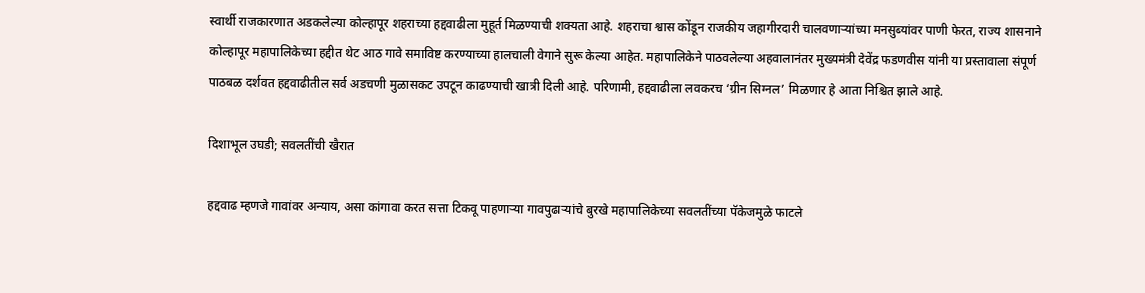स्वार्थी राजकारणात अडकलेल्या कोल्हापूर शहराच्या हद्दवाढीला मुहूर्त मिळण्याची शक्यता आहे. शहराचा श्वास कोंडून राजकीय जहागीरदारी चालवणाऱ्यांच्या मनसुब्यांवर पाणी फेरत, राज्य शासनाने कोल्हापूर महापालिकेच्या हद्दीत थेट आठ गावे समाविष्ट करण्याच्या हालचाली वेगाने सुरू केल्या आहेत. महापालिकेने पाठवलेल्या अहवालानंतर मुख्यमंत्री देवेंद्र फडणवीस यांनी या प्रस्तावाला संपूर्ण पाठबळ दर्शवत हद्दवाढीतील सर्व अडचणी मुळासकट उपटून काढण्याची खात्री दिली आहे. परिणामी, हद्दवाढीला लवकरच ‘ग्रीन सिग्‍नल’ मिळणार हे आता निश्चित झाले आहे.

दिशाभूल उघडी; सवलतींची खैरात

हद्दवाढ म्हणजे गावांवर अन्याय, असा कांगावा करत सत्ता टिकवू पाहणाऱ्या गावपुढार्‍यांचे बुरखे महापालिकेच्या सवलतींच्या पॅकेजमुळे फाटले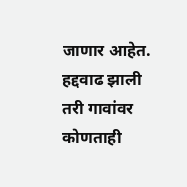जाणार आहेत. हद्दवाढ झाली तरी गावांवर कोणताही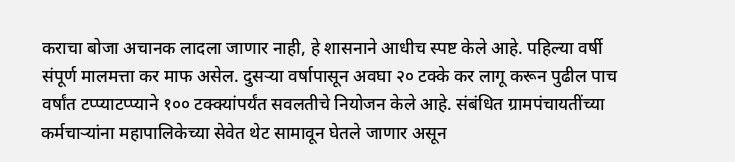कराचा बोजा अचानक लादला जाणार नाही, हे शासनाने आधीच स्पष्ट केले आहे. पहिल्या वर्षी संपूर्ण मालमत्ता कर माफ असेल. दुसऱ्या वर्षापासून अवघा २० टक्के कर लागू करून पुढील पाच वर्षांत टप्प्याटप्प्याने १०० टक्क्यांपर्यंत सवलतीचे नियोजन केले आहे. संबंधित ग्रामपंचायतींच्या कर्मचाऱ्यांना महापालिकेच्या सेवेत थेट सामावून घेतले जाणार असून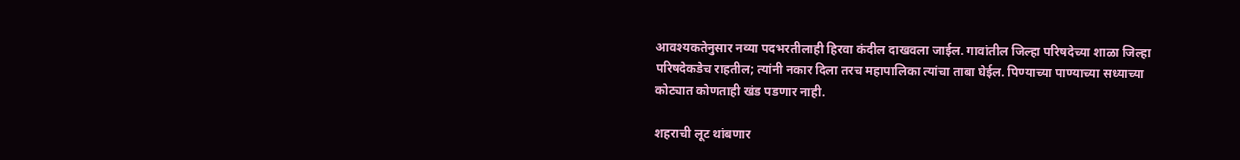आवश्यकतेनुसार नव्या पदभरतीलाही हिरवा कंदील दाखवला जाईल. गावांतील जिल्हा परिषदेच्या शाळा जिल्हा परिषदेकडेच राहतील; त्यांनी नकार दिला तरच महापालिका त्यांचा ताबा घेईल. पिण्याच्या पाण्याच्या सध्याच्या कोट्यात कोणताही खंड पडणार नाही.

शहराची लूट थांबणार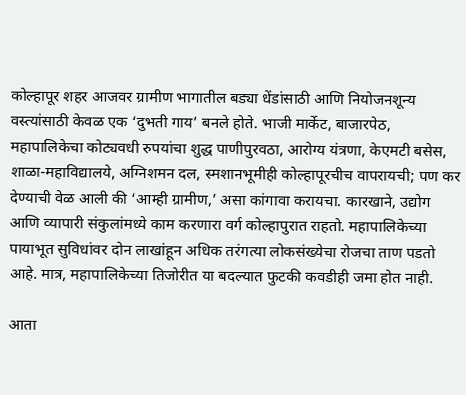कोल्हापूर शहर आजवर ग्रामीण भागातील बड्या धेंडांसाठी आणि नियोजनशून्य वस्त्यांसाठी केवळ एक ‘दुभती गाय’ बनले होते. भाजी मार्केट, बाजारपेठ, महापालिकेचा कोट्यवधी रुपयांचा शुद्ध पाणीपुरवठा, आरोग्य यंत्रणा, केएमटी बसेस, शाळा-महाविद्यालये, अग्‍निशमन दल, स्मशानभूमीही कोल्हापूरचीच वापरायची; पण कर देण्याची वेळ आली की ‘आम्ही ग्रामीण,’ असा कांगावा करायचा. कारखाने, उद्योग आणि व्यापारी संकुलांमध्ये काम करणारा वर्ग कोल्हापुरात राहतो. महापालिकेच्या पायाभूत सुविधांवर दोन लाखांहून अधिक तरंगत्या लोकसंख्येचा रोजचा ताण पडतो आहे. मात्र, महापालिकेच्या तिजोरीत या बदल्यात फुटकी कवडीही जमा होत नाही.

आता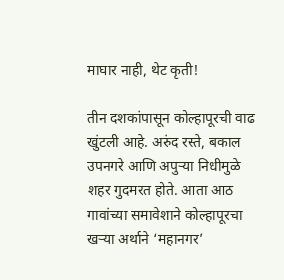माघार नाही, थेट कृती!

तीन दशकांपासून कोल्हापूरची वाढ खुंटली आहे. अरुंद रस्ते, बकाल उपनगरे आणि अपुऱ्या निधीमुळे शहर गुदमरत होते. आता आठ गावांच्या समावेशाने कोल्हापूरचा खऱ्या अर्थाने ‘महानगर’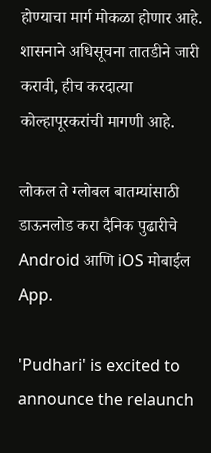होण्याचा मार्ग मोकळा होणार आहे. शासनाने अधिसूचना तातडीने जारी करावी, हीच करदात्या कोल्हापूरकरांची मागणी आहे.

लोकल ते ग्लोबल बातम्यांसाठी डाऊनलोड करा दैनिक पुढारीचे Android आणि iOS मोबाईल App.

'Pudhari' is excited to announce the relaunch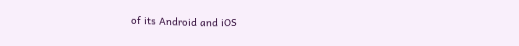of its Android and iOS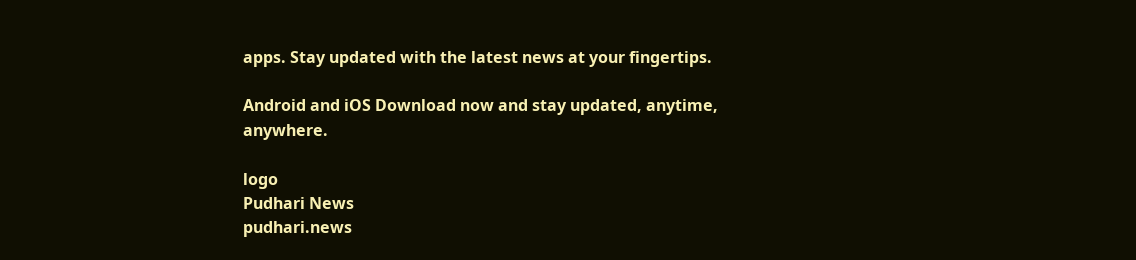apps. Stay updated with the latest news at your fingertips.

Android and iOS Download now and stay updated, anytime, anywhere.

logo
Pudhari News
pudhari.news